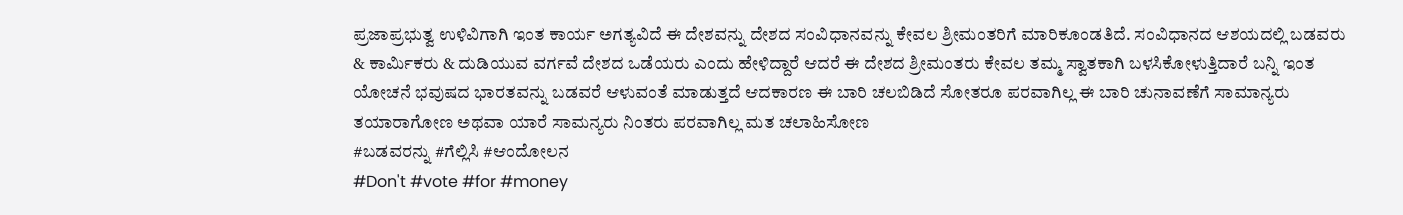ಪ್ರಜಾಪ್ರಭುತ್ವ ಉಳಿವಿಗಾಗಿ ಇಂತ ಕಾರ್ಯ ಅಗತ್ಯವಿದೆ ಈ ದೇಶವನ್ನು ದೇಶದ ಸಂವಿಧಾನವನ್ನು ಕೇವಲ ಶ್ರೀಮಂತರಿಗೆ ಮಾರಿಕೂಂಡತಿದೆ. ಸಂವಿಧಾನದ ಆಶಯದಲ್ಲಿ ಬಡವರು & ಕಾರ್ಮಿಕರು & ದುಡಿಯುವ ವರ್ಗವೆ ದೇಶದ ಒಡೆಯರು ಎಂದು ಹೇಳಿದ್ದಾರೆ ಆದರೆ ಈ ದೇಶದ ಶ್ರೀಮಂತರು ಕೇವಲ ತಮ್ಮ ಸ್ವಾತಕಾಗಿ ಬಳಸಿಕೋಳುತ್ತಿದಾರೆ ಬನ್ನಿ ಇಂತ ಯೋಚನೆ ಭವುಷದ ಭಾರತವನ್ನು ಬಡವರೆ ಆಳುವಂತೆ ಮಾಡುತ್ತದೆ ಆದಕಾರಣ ಈ ಬಾರಿ ಚಲಬಿಡಿದೆ ಸೋತರೂ ಪರವಾಗಿಲ್ಲ ಈ ಬಾರಿ ಚುನಾವಣೆಗೆ ಸಾಮಾನ್ಯರು ತಯಾರಾಗೋಣ ಅಥವಾ ಯಾರೆ ಸಾಮನ್ಯರು ನಿಂತರು ಪರವಾಗಿಲ್ಲ ಮತ ಚಲಾಹಿಸೋಣ
#ಬಡವರನ್ನು #ಗೆಲ್ಲಿಸಿ #ಆಂದೋಲನ
#Don't #vote #for #money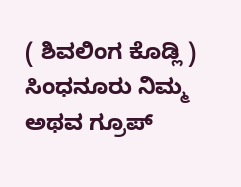( ಶಿವಲಿಂಗ ಕೊಡ್ಲಿ ) ಸಿಂಧನೂರು ನಿಮ್ಮ
ಅಥವ ಗ್ರೂಪ್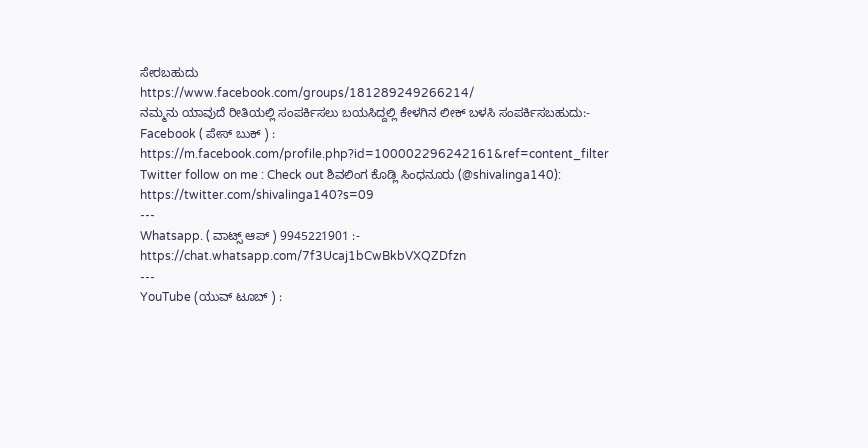ಸೇರಬಹುದು
https://www.facebook.com/groups/181289249266214/
ನಮ್ಮನು ಯಾವುದೆ ರೀತಿಯಲ್ಲಿ ಸಂಪರ್ಕಿಸಲು ಬಯಸಿದ್ದಲ್ಲಿ ಕೇಳಗಿನ ಲೀಕ್ ಬಳಸಿ ಸಂಪರ್ಕಿಸಬಹುದು:-
Facebook ( ಪೇಸ್ ಬುಕ್ ) : https://m.facebook.com/profile.php?id=100002296242161&ref=content_filter
Twitter follow on me : Check out ಶಿವಲಿಂಗ ಕೊಡ್ಲಿ ಸಿಂಧನೂರು (@shivalinga140): https://twitter.com/shivalinga140?s=09
---
Whatsapp. ( ವಾಟ್ಸ್ ಆಪ್ ) 9945221901 :-
https://chat.whatsapp.com/7f3Ucaj1bCwBkbVXQZDfzn
---
YouTube (ಯುವ್ ಟೂಬ್ ) :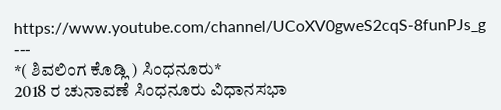https://www.youtube.com/channel/UCoXV0gweS2cqS-8funPJs_g
---
*( ಶಿವಲಿಂಗ ಕೊಡ್ಲಿ ) ಸಿಂಧನೂರು*
2018 ರ ಚುನಾವಣೆ ಸಿಂಧನೂರು ವಿಧಾನಸಭಾ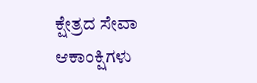ಕ್ಷೇತ್ರದ ಸೇವಾ ಆಕಾಂಕ್ಷಿಗಳು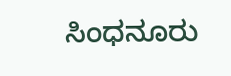ಸಿಂಧನೂರು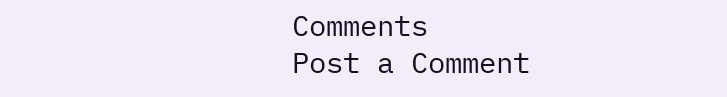Comments
Post a Comment